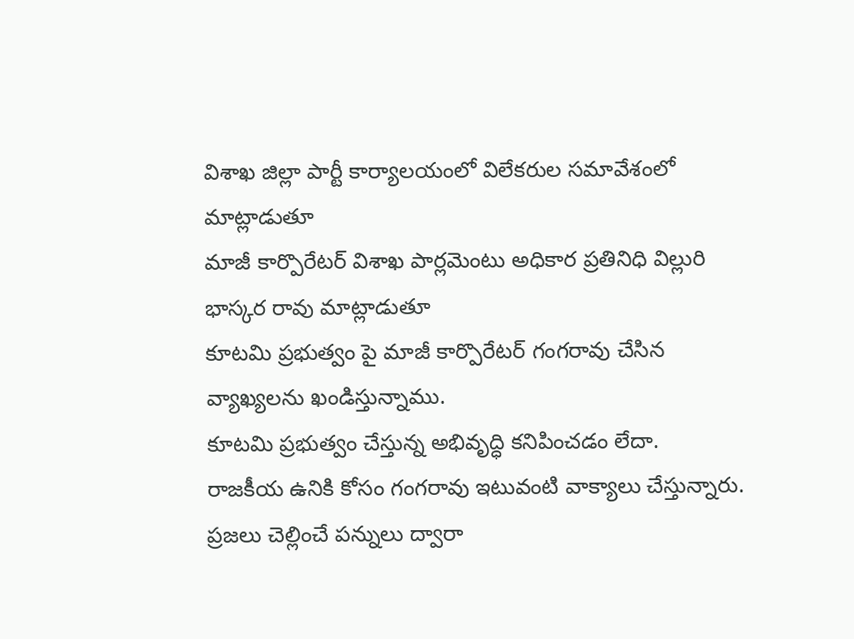విశాఖ జిల్లా పార్టీ కార్యాలయంలో విలేకరుల సమావేశంలో మాట్లాడుతూ
మాజీ కార్పొరేటర్ విశాఖ పార్లమెంటు అధికార ప్రతినిధి విల్లురి భాస్కర రావు మాట్లాడుతూ
కూటమి ప్రభుత్వం పై మాజీ కార్పొరేటర్ గంగరావు చేసిన వ్యాఖ్యలను ఖండిస్తున్నాము.
కూటమి ప్రభుత్వం చేస్తున్న అభివృద్ధి కనిపించడం లేదా.
రాజకీయ ఉనికి కోసం గంగరావు ఇటువంటి వాక్యాలు చేస్తున్నారు.
ప్రజలు చెల్లించే పన్నులు ద్వారా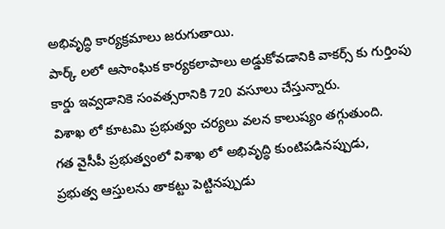అభివృద్ధి కార్యక్రమాలు జరుగుతాయి.
పార్క్ లలో ఆసాంఘిక కార్యకలాపాలు అడ్డుకోవడానికి వాకర్స్ కు గుర్తింపు కార్డు ఇవ్వడానికె సంవత్సరానికి 720 వసూలు చేస్తున్నారు.
విశాఖ లో కూటమి ప్రభుత్వం చర్యలు వలన కాలుష్యం తగ్గుతుంది.
గత వైసీపీ ప్రభుత్వంలో విశాఖ లో అభివృద్ధి కుంటిపడినప్పుడు,
ప్రభుత్వ ఆస్తులను తాకట్టు పెట్టినప్పుడు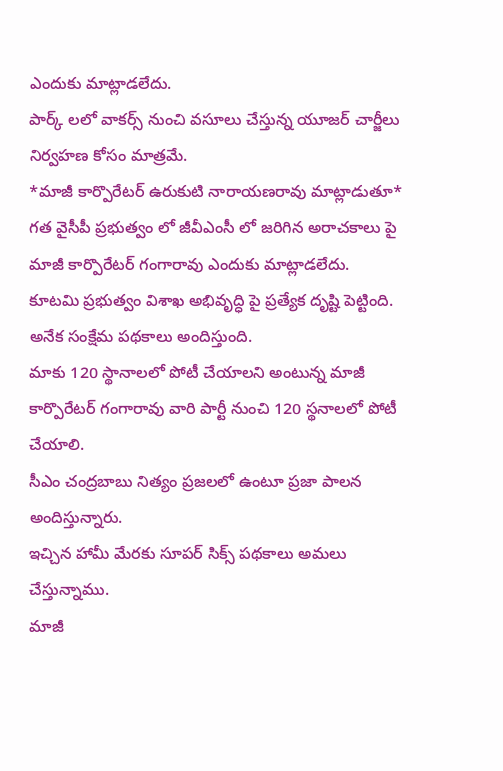ఎందుకు మాట్లాడలేదు.
పార్క్ లలో వాకర్స్ నుంచి వసూలు చేస్తున్న యూజర్ చార్జీలు నిర్వహణ కోసం మాత్రమే.
*మాజీ కార్పొరేటర్ ఉరుకుటి నారాయణరావు మాట్లాడుతూ*
గత వైసీపీ ప్రభుత్వం లో జీవీఎంసీ లో జరిగిన అరాచకాలు పై మాజీ కార్పొరేటర్ గంగారావు ఎందుకు మాట్లాడలేదు.
కూటమి ప్రభుత్వం విశాఖ అభివృద్ధి పై ప్రత్యేక దృష్టి పెట్టింది.
అనేక సంక్షేమ పథకాలు అందిస్తుంది.
మాకు 120 స్థానాలలో పోటీ చేయాలని అంటున్న మాజీ కార్పొరేటర్ గంగారావు వారి పార్టీ నుంచి 120 స్థనాలలో పోటీ చేయాలి.
సీఎం చంద్రబాబు నిత్యం ప్రజలలో ఉంటూ ప్రజా పాలన అందిస్తున్నారు.
ఇచ్చిన హామీ మేరకు సూపర్ సిక్స్ పథకాలు అమలు చేస్తున్నాము.
మాజీ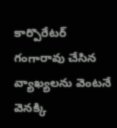కార్పొరేటర్ గంగారావు చేసిన వ్యాఖ్యలను వెంటనే వెనక్కి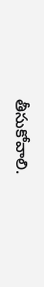తీసుకోవాలి.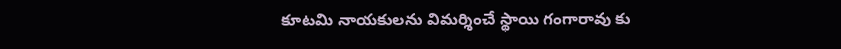కూటమి నాయకులను విమర్శించే స్థాయి గంగారావు కు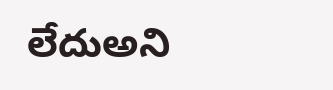లేదుఅని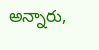అన్నారు,